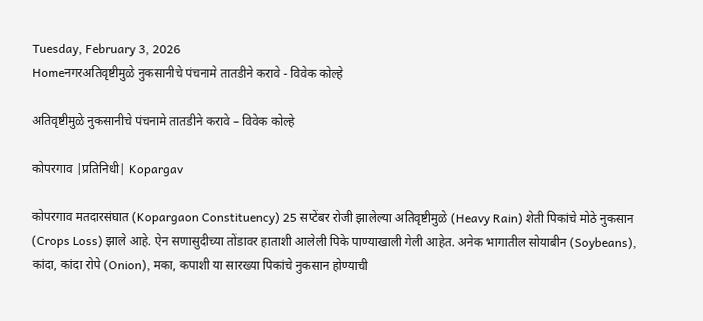Tuesday, February 3, 2026
Homeनगरअतिवृष्टीमुळे नुकसानीचे पंचनामे तातडीने करावे - विवेक कोल्हे

अतिवृष्टीमुळे नुकसानीचे पंचनामे तातडीने करावे – विवेक कोल्हे

कोपरगाव |प्रतिनिधी| Kopargav

कोपरगाव मतदारसंघात (Kopargaon Constituency) 25 सप्टेंबर रोजी झालेल्या अतिवृष्टीमुळे (Heavy Rain) शेती पिकांचे मोठे नुकसान (Crops Loss) झाले आहे. ऐन सणासुदीच्या तोंडावर हाताशी आलेली पिके पाण्याखाली गेली आहेत. अनेक भागातील सोयाबीन (Soybeans), कांदा, कांदा रोपे (Onion), मका, कपाशी या सारख्या पिकांचे नुकसान होण्याची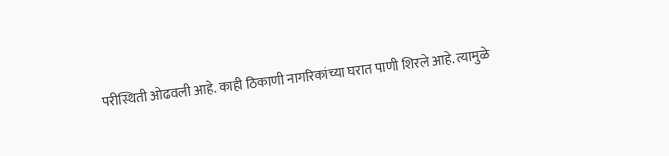परीस्थिती ओढवली आहे. काही ठिकाणी नागरिकांच्या घरात पाणी शिरले आहे. त्यामुळे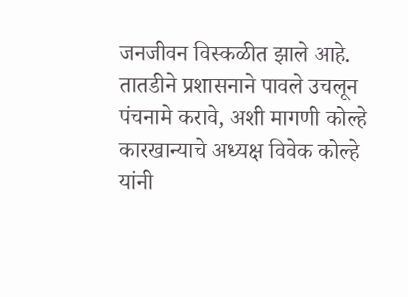जनजीवन विस्कळीत झाले आहे. तातडीने प्रशासनाने पावले उचलून पंचनामे करावे, अशी मागणी कोल्हे कारखान्याचे अध्यक्ष विवेक कोल्हे यांनी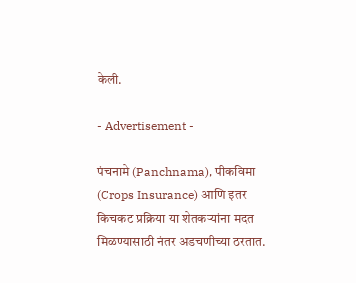केली.

- Advertisement -

पंचनामे (Panchnama), पीकविमा (Crops Insurance) आणि इतर किचकट प्रक्रिया या शेतकर्‍यांना मदत मिळण्यासाठी नंतर अडचणीच्या ठरतात.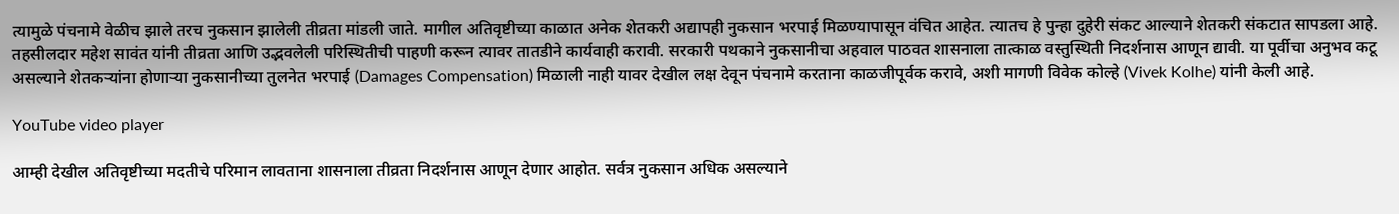त्यामुळे पंचनामे वेळीच झाले तरच नुकसान झालेली तीव्रता मांडली जाते. मागील अतिवृष्टीच्या काळात अनेक शेतकरी अद्यापही नुकसान भरपाई मिळण्यापासून वंचित आहेत. त्यातच हे पुन्हा दुहेरी संकट आल्याने शेतकरी संकटात सापडला आहे. तहसीलदार महेश सावंत यांनी तीव्रता आणि उद्भवलेली परिस्थितीची पाहणी करून त्यावर तातडीने कार्यवाही करावी. सरकारी पथकाने नुकसानीचा अहवाल पाठवत शासनाला तात्काळ वस्तुस्थिती निदर्शनास आणून द्यावी. या पूर्वीचा अनुभव कटू असल्याने शेतकर्‍यांना होणार्‍या नुकसानीच्या तुलनेत भरपाई (Damages Compensation) मिळाली नाही यावर देखील लक्ष देवून पंचनामे करताना काळजीपूर्वक करावे, अशी मागणी विवेक कोल्हे (Vivek Kolhe) यांनी केली आहे.

YouTube video player

आम्ही देखील अतिवृष्टीच्या मदतीचे परिमान लावताना शासनाला तीव्रता निदर्शनास आणून देणार आहोत. सर्वत्र नुकसान अधिक असल्याने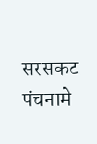सरसकट पंचनामे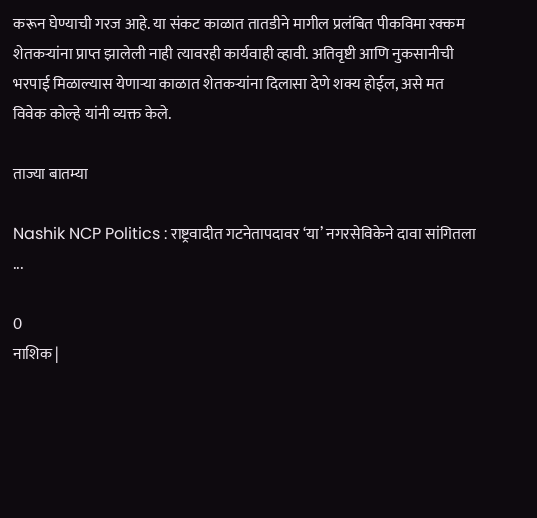करून घेण्याची गरज आहे. या संकट काळात तातडीने मागील प्रलंबित पीकविमा रक्कम शेतकर्‍यांना प्राप्त झालेली नाही त्यावरही कार्यवाही व्हावी. अतिवृष्टी आणि नुकसानीची भरपाई मिळाल्यास येणार्‍या काळात शेतकर्‍यांना दिलासा देणे शक्य होईल, असे मत विवेक कोल्हे यांनी व्यक्त केले.

ताज्या बातम्या

Nashik NCP Politics : राष्ट्रवादीत गटनेतापदावर ‘या’ नगरसेविकेने दावा सांगितला ...

0
नाशिक |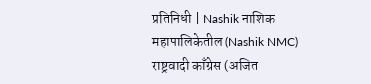प्रतिनिधी | Nashik नाशिक महापालिकेतील (Nashik NMC) राष्ट्रवादी काँग्रेस (अजित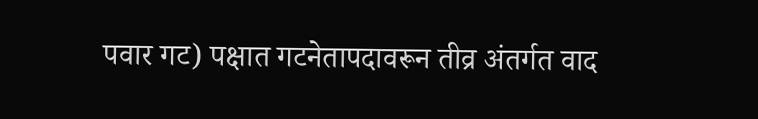पवार गट) पक्षात गटनेतापदावरून तीव्र अंतर्गत वाद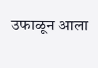उफाळून आला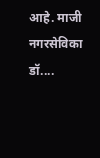आहे. माजी नगरसेविका डॉ....